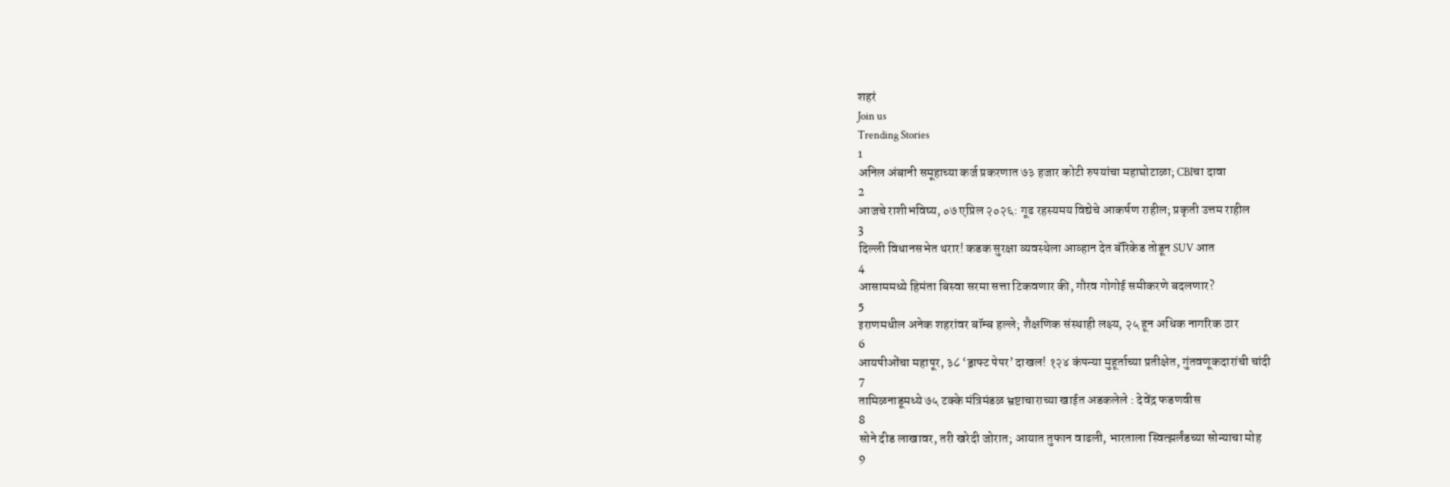शहरं
Join us
Trending Stories
1
अनिल अंबानी समूहाच्या कर्ज प्रकरणात ७३ हजार कोटी रुपयांचा महाघोटाळा; CBIचा दावा
2
आजचे राशीभविष्य, ०७ एप्रिल २०२६: गूढ रहस्यमय विद्येचे आकर्षण राहील; प्रकृती उत्तम राहील
3
दिल्ली विधानसभेत थरार! कडक सुरक्षा व्यवस्थेला आव्हान देत बॅरिकेड तोडून SUV आत
4
आसाममध्ये हिमंता बिस्वा सरमा सत्ता टिकवणार की, गौरव गोगोई समीकरणे बदलणार?
5
इराणमधील अनेक शहरांवर बॉम्ब हल्ले; शैक्षणिक संस्थाही लक्ष्य, २५ हून अधिक नागरिक ठार
6
आयपीओंचा महापूर, ३८ ‘ड्राफ्ट पेपर’ दाखल! १२४ कंपन्या मुहूर्ताच्या प्रतीक्षेत, गुंतवणूकदारांची चांदी
7
तामिळनाडूमध्ये ७५ टक्के मंत्रिमंडळ भ्रष्टाचाराच्या खाईत अडकलेले : देवेंद्र फडणवीस
8
सोने दीड लाखावर, तरी खरेदी जोरात; आयात तुफान वाढली, भारताला स्वित्झर्लंडच्या सोन्याचा मोह
9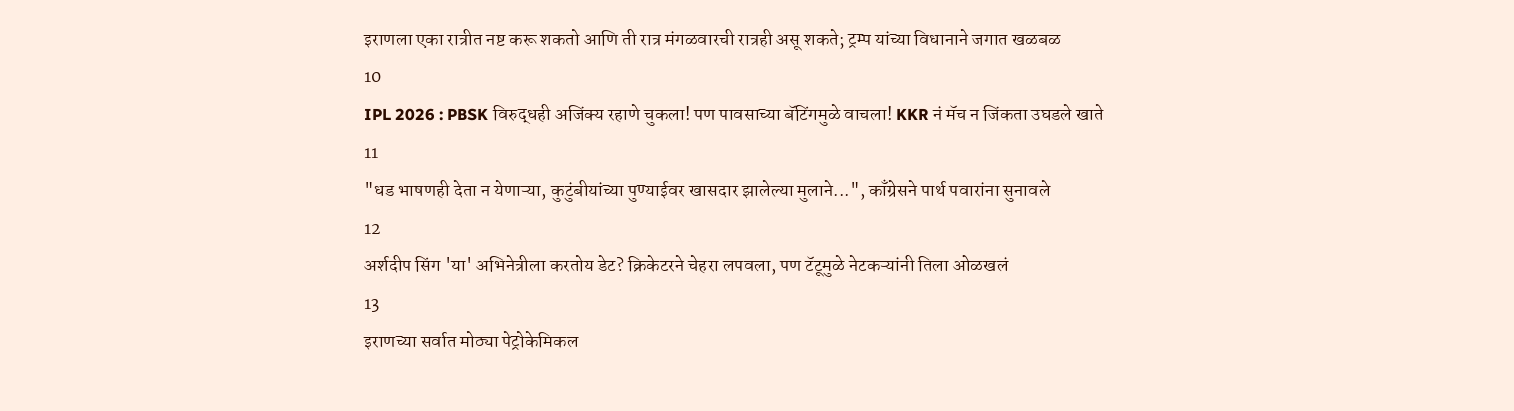इराणला एका रात्रीत नष्ट करू शकतो आणि ती रात्र मंगळवारची रात्रही असू शकते; ट्रम्प यांच्या विधानाने जगात खळबळ
10
IPL 2026 : PBSK विरुद्धही अजिंक्य रहाणे चुकला! पण पावसाच्या बॅटिंगमुळे वाचला! KKR नं मॅच न जिंकता उघडले खाते
11
"धड भाषणही देता न येणाऱ्या, कुटुंबीयांच्या पुण्याईवर खासदार झालेल्या मुलाने...", काँग्रेसने पार्थ पवारांना सुनावले
12
अर्शदीप सिंग 'या' अभिनेत्रीला करतोय डेट? क्रिकेटरने चेहरा लपवला, पण टॅटूमुळे नेटकऱ्यांनी तिला ओळखलं
13
इराणच्या सर्वात मोठ्या पेट्रोकेमिकल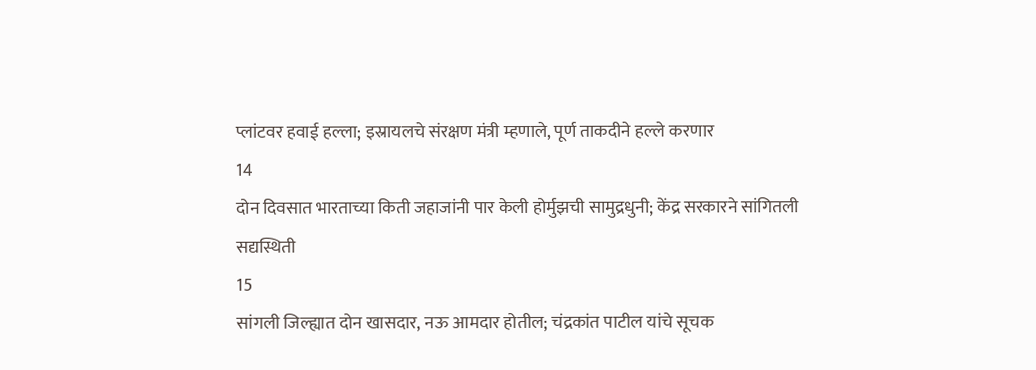प्लांटवर हवाई हल्ला; इस्रायलचे संरक्षण मंत्री म्हणाले, पूर्ण ताकदीने हल्ले करणार
14
दोन दिवसात भारताच्या किती जहाजांनी पार केली होर्मुझची सामुद्रधुनी; केंद्र सरकारने सांगितली सद्यस्थिती
15
सांगली जिल्ह्यात दोन खासदार, नऊ आमदार होतील; चंद्रकांत पाटील यांचे सूचक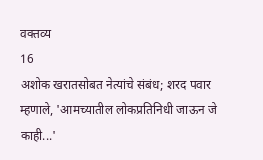वक्तव्य
16
अशोक खरातसोबत नेत्यांचे संबंध; शरद पवार म्हणाले, 'आमच्यातील लोकप्रतिनिधी जाऊन जे काही...'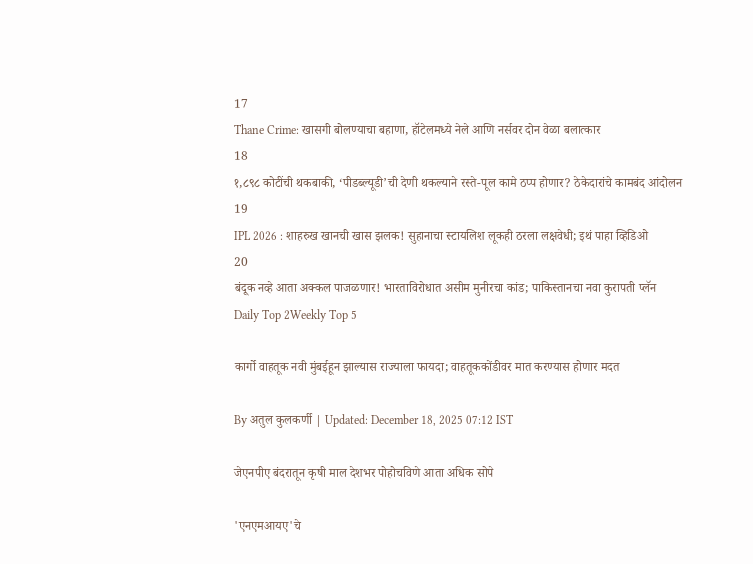17
Thane Crime: खासगी बोलण्याचा बहाणा, हॉटेलमध्ये नेले आणि नर्सवर दोन वेळा बलात्कार
18
१,८९८ कोटींची थकबाकी, ‘पीडब्ल्यूडी’ची देणी थकल्याने रस्ते-पूल कामे ठप्प होणार? ठेकेदारांचे कामबंद आंदोलन
19
IPL 2026 : शाहरुख खानची खास झलक! सुहानाचा स्टायलिश लूकही ठरला लक्षवेधी; इथं पाहा व्हिडिओ
20
बंदूक नव्हे आता अक्कल पाजळणार! भारताविरोधात असीम मुनीरचा कांड; पाकिस्तानचा नवा कुरापती प्लॅन
Daily Top 2Weekly Top 5

कार्गो वाहतूक नवी मुंबईहून झाल्यास राज्याला फायदा; वाहतूककोंडीवर मात करण्यास होणार मदत

By अतुल कुलकर्णी | Updated: December 18, 2025 07:12 IST

जेएनपीए बंदरातून कृषी माल देशभर पोहोचविणे आता अधिक सोपे

'एनएमआयए'चे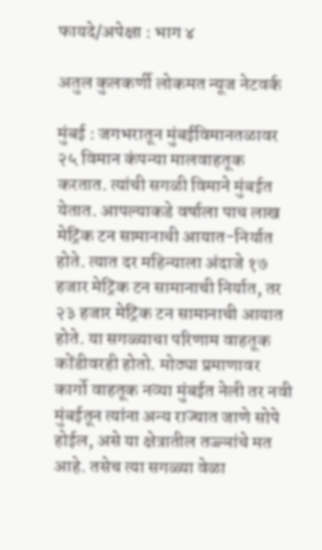फायदे/अपेक्षा : भाग ४

अतुल कुलकर्णी लोकमत न्यूज नेटवर्क

मुंबई : जगभरातून मुंबईविमानतळावर २५ विमान कंपन्या मालवाहतूक करतात. त्यांची सगळी विमाने मुंबईत येतात. आपल्याकडे वर्षाला पाच लाख मेट्रिक टन सामानाची आयात-निर्यात होते. त्यात दर महिन्याला अंदाजे १७ हजार मेट्रिक टन सामानाची निर्यात, तर २३ हजार मेट्रिक टन सामानाची आयात होते. या सगळ्याचा परिणाम वाहतूक कोंडीवरही होतो. मोठ्या प्रमाणावर कार्गो वाहतूक नव्या मुंबईत नेली तर नवी मुंबईतून त्यांना अन्य राज्यात जाणे सोपे होईल, असे या क्षेत्रातील तज्ज्ञांचे मत आहे. तसेच त्या सगळ्या वेळा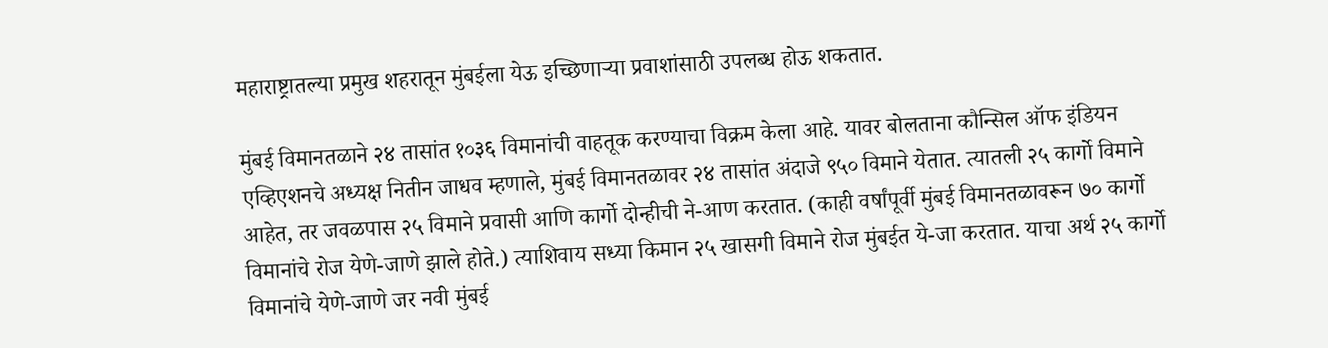महाराष्ट्रातल्या प्रमुख शहरातून मुंबईला येऊ इच्छिणाऱ्या प्रवाशांसाठी उपलब्ध होऊ शकतात.

मुंबई विमानतळाने २४ तासांत १०३६ विमानांची वाहतूक करण्याचा विक्रम केला आहे. यावर बोलताना कौन्सिल ऑफ इंडियन एव्हिएशनचे अध्यक्ष नितीन जाधव म्हणाले, मुंबई विमानतळावर २४ तासांत अंदाजे ९५० विमाने येतात. त्यातली २५ कार्गो विमाने आहेत, तर जवळपास २५ विमाने प्रवासी आणि कार्गो दोन्हीची ने-आण करतात. (काही वर्षांपूर्वी मुंबई विमानतळावरून ७० कार्गो विमानांचे रोज येणे-जाणे झाले होते.) त्याशिवाय सध्या किमान २५ खासगी विमाने रोज मुंबईत ये-जा करतात. याचा अर्थ २५ कार्गो विमानांचे येणे-जाणे जर नवी मुंबई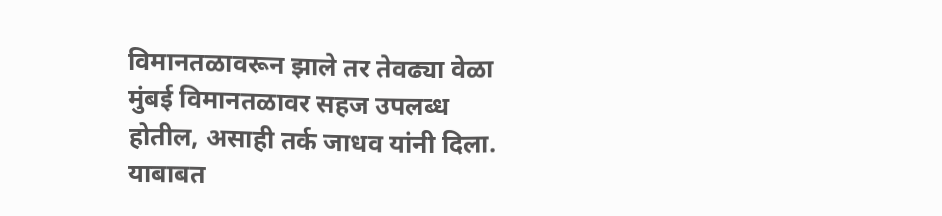विमानतळावरून झाले तर तेवढ्या वेळा मुंबई विमानतळावर सहज उपलब्ध होतील, असाही तर्क जाधव यांनी दिला. याबाबत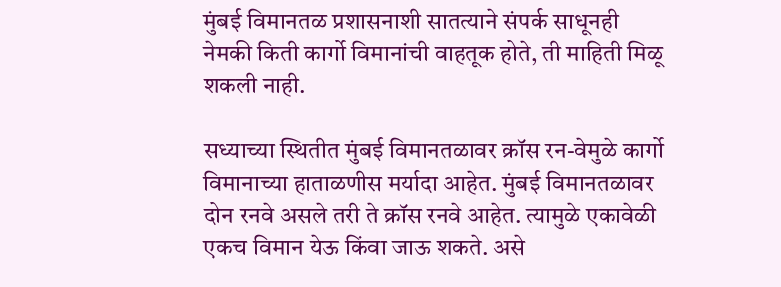मुंबई विमानतळ प्रशासनाशी सातत्याने संपर्क साधूनही नेमकी किती कार्गो विमानांची वाहतूक होते, ती माहिती मिळू शकली नाही.

सध्याच्या स्थितीत मुंबई विमानतळावर क्रॉस रन-वेमुळे कार्गो विमानाच्या हाताळणीस मर्यादा आहेत. मुंबई विमानतळावर दोन रनवे असले तरी ते क्रॉस रनवे आहेत. त्यामुळे एकावेळी एकच विमान येऊ किंवा जाऊ शकते. असे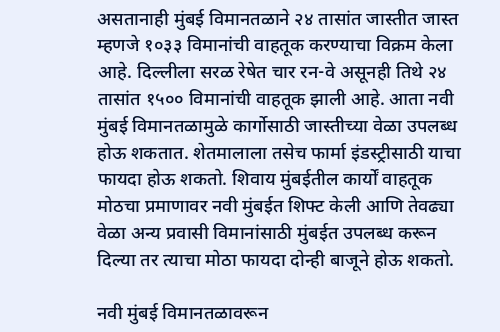असतानाही मुंबई विमानतळाने २४ तासांत जास्तीत जास्त म्हणजे १०३३ विमानांची वाहतूक करण्याचा विक्रम केला आहे. दिल्लीला सरळ रेषेत चार रन-वे असूनही तिथे २४ तासांत १५०० विमानांची वाहतूक झाली आहे. आता नवी मुंबई विमानतळामुळे कार्गोसाठी जास्तीच्या वेळा उपलब्ध होऊ शकतात. शेतमालाला तसेच फार्मा इंडस्ट्रीसाठी याचा फायदा होऊ शकतो. शिवाय मुंबईतील कार्यों वाहतूक मोठचा प्रमाणावर नवी मुंबईत शिफ्ट केली आणि तेवढ्या वेळा अन्य प्रवासी विमानांसाठी मुंबईत उपलब्ध करून दिल्या तर त्याचा मोठा फायदा दोन्ही बाजूने होऊ शकतो.

नवी मुंबई विमानतळावरून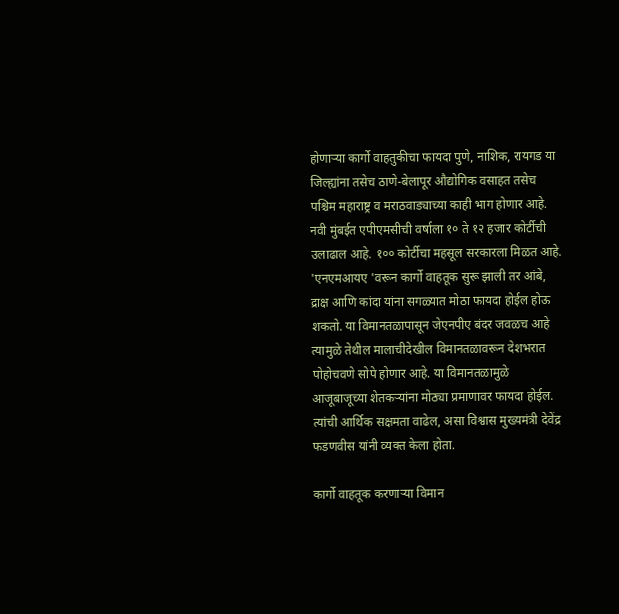होणाऱ्या कार्गो वाहतुकीचा फायदा पुणे, नाशिक, रायगड या जिल्ह्यांना तसेच ठाणे-बेलापूर औद्योगिक वसाहत तसेच पश्चिम महाराष्ट्र व मराठवाड्याच्या काही भाग होणार आहे. नवी मुंबईत एपीएमसीची वर्षाला १० ते १२ हजार कोर्टीची उलाढाल आहे. १०० कोर्टीचा महसूल सरकारला मिळत आहे. 'एनएमआयए 'वरून कार्गो वाहतूक सुरू झाली तर आंबे, द्राक्ष आणि कांदा यांना सगळ्यात मोठा फायदा होईल होऊ शकतो. या विमानतळापासून जेएनपीए बंदर जवळच आहे त्यामुळे तेथील मालाचीदेखील विमानतळावरून देशभरात पोहोचवणे सोपे होणार आहे. या विमानतळामुळे आजूबाजूच्या शेतकऱ्यांना मोठ्या प्रमाणावर फायदा होईल. त्यांची आर्थिक सक्षमता वाढेल, असा विश्वास मुख्यमंत्री देवेंद्र फडणवीस यांनी व्यक्त केला होता.

कार्गो वाहतूक करणाऱ्या विमान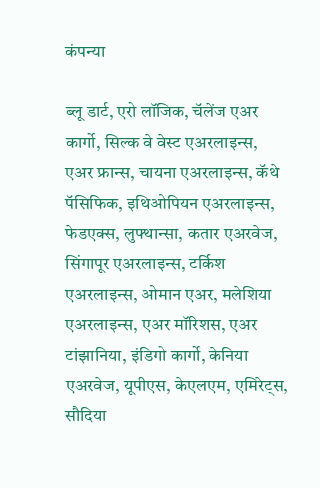कंपन्या

ब्लू डार्ट, एरो लॉजिक, चॅलेंज एअर कार्गो, सिल्क वे वेस्ट एअरलाइन्स, एअर फ्रान्स, चायना एअरलाइन्स, कॅथे पॅसिफिक, इथिओपियन एअरलाइन्स, फेडएक्स, लुफ्थान्सा, कतार एअरवेज, सिंगापूर एअरलाइन्स, टर्किश एअरलाइन्स, ओमान एअर, मलेशिया एअरलाइन्स, एअर मॉरिशस, एअर टांझानिया, इंडिगो कार्गो, केनिया एअरवेज, यूपीएस, केएलएम, एमिरेट्स, सौदिया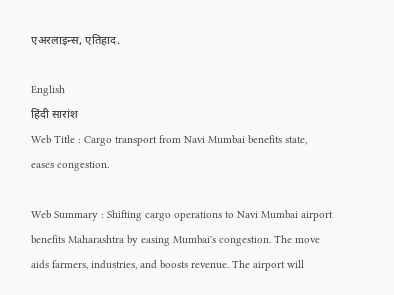एअरलाइन्स, एतिहाद.

English
हिंदी सारांश
Web Title : Cargo transport from Navi Mumbai benefits state, eases congestion.

Web Summary : Shifting cargo operations to Navi Mumbai airport benefits Maharashtra by easing Mumbai's congestion. The move aids farmers, industries, and boosts revenue. The airport will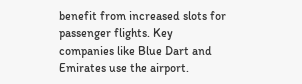benefit from increased slots for passenger flights. Key companies like Blue Dart and Emirates use the airport.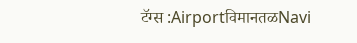टॅग्स :AirportविमानतळNavi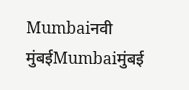Mumbaiनवी मुंबईMumbaiमुंबई